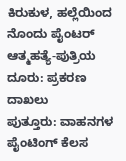ಕಿರುಕುಳ, ಹಲ್ಲೆಯಿಂದ ನೊಂದು ಪೈಂಟರ್ ಆತ್ಮಹತ್ಯೆ-ಪುತ್ರಿಯ ದೂರು: ಪ್ರಕರಣ ದಾಖಲು
ಪುತ್ತೂರು: ವಾಹನಗಳ ಪೈಂಟಿಂಗ್ ಕೆಲಸ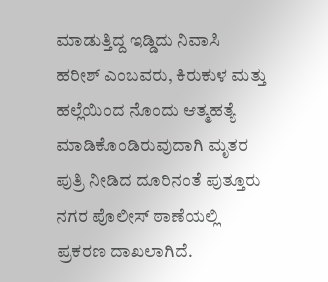ಮಾಡುತ್ತಿದ್ದ ಇಡ್ಡಿದು ನಿವಾಸಿ ಹರೀಶ್ ಎಂಬವರು, ಕಿರುಕುಳ ಮತ್ತು ಹಲ್ಲೆಯಿಂದ ನೊಂದು ಆತ್ಮಹತ್ಯೆ ಮಾಡಿಕೊಂಡಿರುವುದಾಗಿ ಮೃತರ ಪುತ್ರಿ ನೀಡಿದ ದೂರಿನಂತೆ ಪುತ್ತೂರು ನಗರ ಪೊಲೀಸ್ ಠಾಣೆಯಲ್ಲಿ ಪ್ರಕರಣ ದಾಖಲಾಗಿದೆ.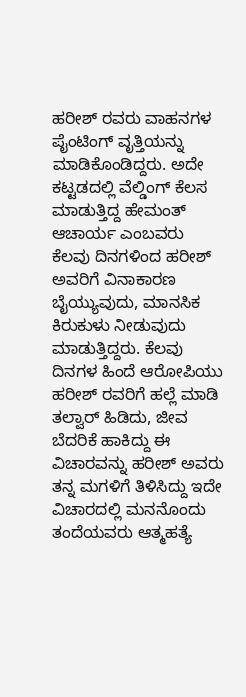ಹರೀಶ್ ರವರು ವಾಹನಗಳ ಪೈಂಟಿಂಗ್ ವೃತ್ತಿಯನ್ನು ಮಾಡಿಕೊಂಡಿದ್ದರು. ಅದೇ ಕಟ್ಟಡದಲ್ಲಿ ವೆಲ್ಡಿಂಗ್ ಕೆಲಸ ಮಾಡುತ್ತಿದ್ದ ಹೇಮಂತ್ ಆಚಾರ್ಯ ಎಂಬವರು ಕೆಲವು ದಿನಗಳಿಂದ ಹರೀಶ್ ಅವರಿಗೆ ವಿನಾಕಾರಣ ಬೈಯ್ಯುವುದು, ಮಾನಸಿಕ ಕಿರುಕುಳು ನೀಡುವುದು ಮಾಡುತ್ತಿದ್ದರು. ಕೆಲವು ದಿನಗಳ ಹಿಂದೆ ಆರೋಪಿಯು ಹರೀಶ್ ರವರಿಗೆ ಹಲ್ಲೆ ಮಾಡಿ ತಲ್ವಾರ್ ಹಿಡಿದು, ಜೀವ ಬೆದರಿಕೆ ಹಾಕಿದ್ದು ಈ ವಿಚಾರವನ್ನು ಹರೀಶ್ ಅವರು ತನ್ನ ಮಗಳಿಗೆ ತಿಳಿಸಿದ್ದು ಇದೇ ವಿಚಾರದಲ್ಲಿ ಮನನೊಂದು ತಂದೆಯವರು ಆತ್ಮಹತ್ಯೆ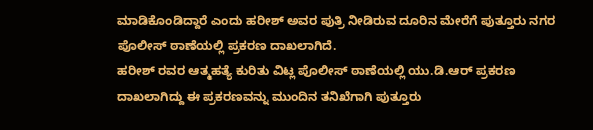ಮಾಡಿಕೊಂಡಿದ್ದಾರೆ ಎಂದು ಹರೀಶ್ ಅವರ ಪುತ್ರಿ ನೀಡಿರುವ ದೂರಿನ ಮೇರೆಗೆ ಪುತ್ತೂರು ನಗರ ಪೊಲೀಸ್ ಠಾಣೆಯಲ್ಲಿ ಪ್ರಕರಣ ದಾಖಲಾಗಿದೆ.
ಹರೀಶ್ ರವರ ಆತ್ಮಹತ್ಯೆ ಕುರಿತು ವಿಟ್ಲ ಪೊಲೀಸ್ ಠಾಣೆಯಲ್ಲಿ ಯು.ಡಿ.ಆರ್ ಪ್ರಕರಣ ದಾಖಲಾಗಿದ್ದು ಈ ಪ್ರಕರಣವನ್ನು ಮುಂದಿನ ತನಿಖೆಗಾಗಿ ಪುತ್ತೂರು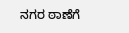ನಗರ ಠಾಣೆಗೆ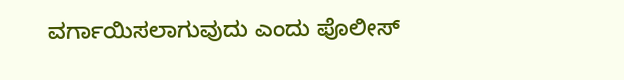ವರ್ಗಾಯಿಸಲಾಗುವುದು ಎಂದು ಪೊಲೀಸ್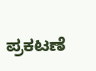ಪ್ರಕಟಣೆ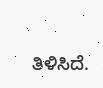ತಿಳಿಸಿದೆ.